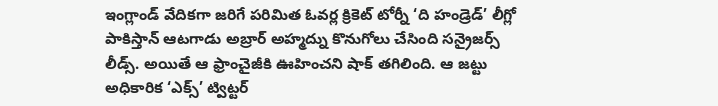ఇంగ్లాండ్ వేదికగా జరిగే పరిమిత ఓవర్ల క్రికెట్ టోర్నీ ‘ది హండ్రెడ్’ లీగ్లో పాకిస్తాన్ ఆటగాడు అబ్రార్ అహ్మద్ను కొనుగోలు చేసింది సన్రైజర్స్ లీడ్స్. అయితే ఆ ఫ్రాంచైజీకి ఊహించని షాక్ తగిలింది. ఆ జట్టు అధికారిక ‘ఎక్స్’ ట్విట్టర్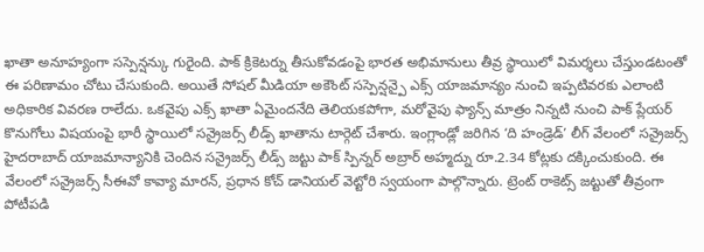ఖాతా అనూహ్యంగా సస్పెన్షన్కు గురైంది. పాక్ క్రికెటర్ను తీసుకోవడంపై భారత అభిమానులు తీవ్ర స్థాయిలో విమర్శలు చేస్తుండటంతో ఈ పరిణామం చోటు చేసుకుంది. అయితే సోషల్ మీడియా అకౌంట్ సస్పెన్షన్పై ఎక్స్ యాజమాన్యం నుంచి ఇప్పటివరకు ఎలాంటి అధికారిక వివరణ రాలేదు. ఒకవైపు ఎక్స్ ఖాతా ఏమైందనేది తెలియకపోగా, మరోవైపు ఫ్యాన్స్ మాత్రం నిన్నటి నుంచి పాక్ ప్లేయర్ కొనుగోలు విషయంపై భారీ స్థాయిలో సన్రైజర్స్ లీడ్స్ ఖాతాను టార్గెట్ చేశారు. ఇంగ్లాండ్లో జరిగిన ‘ది హండ్రెడ్’ లీగ్ వేలంలో సన్రైజర్స్ హైదరాబాద్ యాజమాన్యానికి చెందిన సన్రైజర్స్ లీడ్స్ జట్టు పాక్ స్పిన్నర్ అబ్రార్ అహ్మద్ను రూ.2.34 కోట్లకు దక్కించుకుంది. ఈ వేలంలో సన్రైజర్స్ సీఈవో కావ్యా మారన్, ప్రధాన కోచ్ డానియల్ వెట్టోరి స్వయంగా పాల్గొన్నారు. ట్రెంట్ రాకెట్స్ జట్టుతో తీవ్రంగా పోటీపడి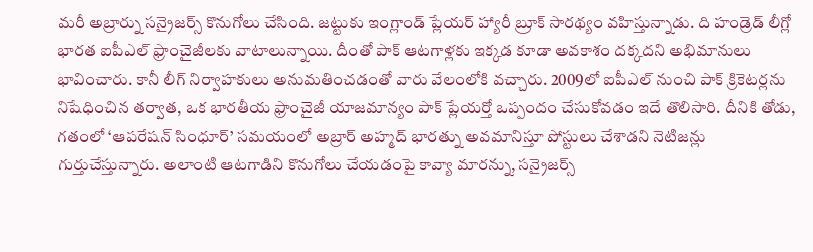మరీ అబ్రార్ను సన్రైజర్స్ కొనుగోలు చేసింది. జట్టుకు ఇంగ్లాండ్ ప్లేయర్ హ్యారీ బ్రూక్ సారథ్యం వహిస్తున్నాడు. ది హండ్రెడ్ లీగ్లో భారత ఐపీఎల్ ఫ్రాంచైజీలకు వాటాలున్నాయి. దీంతో పాక్ ఆటగాళ్లకు ఇక్కడ కూడా అవకాశం దక్కదని అభిమానులు భావించారు. కానీ లీగ్ నిర్వాహకులు అనుమతించడంతో వారు వేలంలోకి వచ్చారు. 2009లో ఐపీఎల్ నుంచి పాక్ క్రికెటర్లను నిషేధించిన తర్వాత, ఒక భారతీయ ఫ్రాంచైజీ యాజమాన్యం పాక్ ప్లేయర్తో ఒప్పందం చేసుకోవడం ఇదే తొలిసారి. దీనికి తోడు, గతంలో ‘ఆపరేషన్ సింధూర్’ సమయంలో అబ్రార్ అహ్మద్ భారత్ను అవమానిస్తూ పోస్టులు చేశాడని నెటిజన్లు గుర్తుచేస్తున్నారు. అలాంటి ఆటగాడిని కొనుగోలు చేయడంపై కావ్యా మారన్ను, సన్రైజర్స్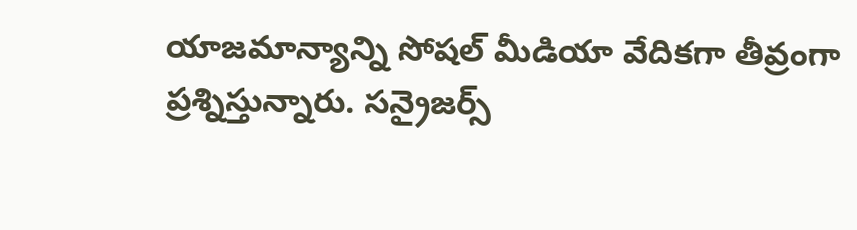యాజమాన్యాన్ని సోషల్ మీడియా వేదికగా తీవ్రంగా ప్రశ్నిస్తున్నారు. సన్రైజర్స్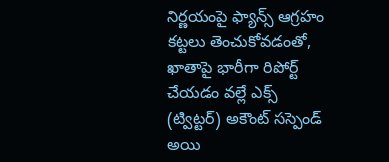నిర్ణయంపై ఫ్యాన్స్ ఆగ్రహం కట్టలు తెంచుకోవడంతో, ఖాతాపై భారీగా రిపోర్ట్ చేయడం వల్లే ఎక్స్ (ట్విట్టర్) అకౌంట్ సస్పెండ్ అయి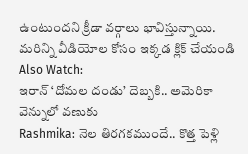ఉంటుందని క్రీడా వర్గాలు భావిస్తున్నాయి.
మరిన్ని వీడియోల కోసం ఇక్కడ క్లిక్ చేయండి
Also Watch:
ఇరాన్ ‘దోమల దండు’ దెబ్బకి.. అమెరికా వెన్నులో వణుకు
Rashmika: నెల తిరగకముందే.. కొత్త పెళ్లి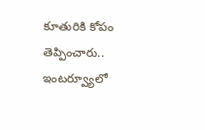కూతురికి కోపం తెప్పించారు..
ఇంటర్వ్యూలో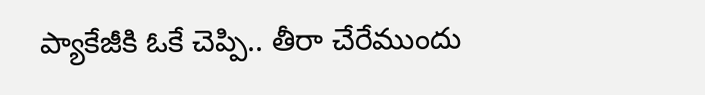ప్యాకేజీకి ఓకే చెప్పి.. తీరా చేరేముందు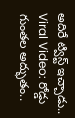అదిరే ట్విస్ట్ ఇచ్చాడు..
Viral Video: రోడ్డు గుంతల అద్భుతం..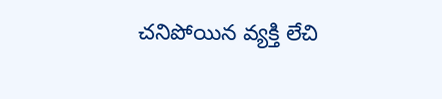చనిపోయిన వ్యక్తి లేచి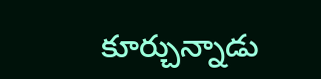కూర్చున్నాడు